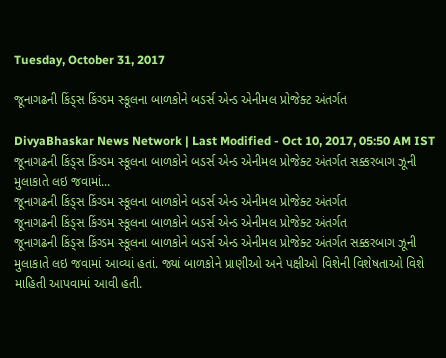Tuesday, October 31, 2017

જૂનાગઢની કિંડ્સ કિંગ્ડમ સ્કૂલના બાળકોને બડર્સ એન્ડ એનીમલ પ્રોજેક્ટ અંતર્ગત

DivyaBhaskar News Network | Last Modified - Oct 10, 2017, 05:50 AM IST
જૂનાગઢની કિંડ્સ કિંગ્ડમ સ્કૂલના બાળકોને બડર્સ એન્ડ એનીમલ પ્રોજેક્ટ અંતર્ગત સક્કરબાગ ઝૂની મુલાકાતે લઇ જવામાં...
જૂનાગઢની કિંડ્સ કિંગ્ડમ સ્કૂલના બાળકોને બડર્સ એન્ડ એનીમલ પ્રોજેક્ટ અંતર્ગત
જૂનાગઢની કિંડ્સ કિંગ્ડમ સ્કૂલના બાળકોને બડર્સ એન્ડ એનીમલ પ્રોજેક્ટ અંતર્ગત
જૂનાગઢની કિંડ્સ કિંગ્ડમ સ્કૂલના બાળકોને બડર્સ એન્ડ એનીમલ પ્રોજેક્ટ અંતર્ગત સક્કરબાગ ઝૂની મુલાકાતે લઇ જવામાં આવ્યાં હતાં. જ્યાં બાળકોને પ્રાણીઓ અને પક્ષીઓ વિશેની વિશેષતાઓ વિશે માહિતી આપવામાં આવી હતી.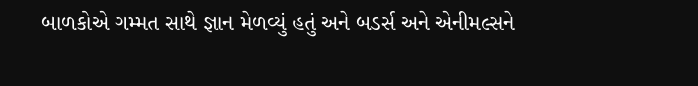બાળકોએ ગમ્મત સાથે જ્ઞાન મેળવ્યું હતું અને બડર્સ અને એનીમલ્સને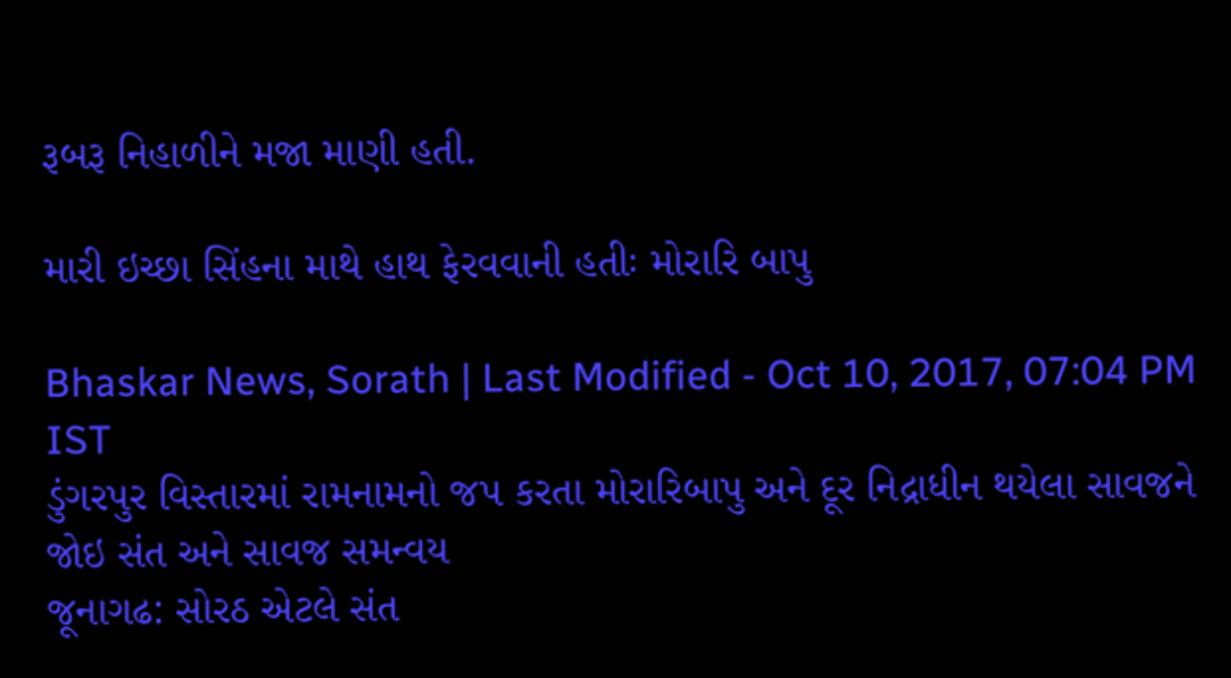રૂબરૂ નિહાળીને મજા માણી હતી.

મારી ઇચ્છા સિંહના માથે હાથ ફેરવવાની હતીઃ મોરારિ બાપુ

Bhaskar News, Sorath | Last Modified - Oct 10, 2017, 07:04 PM IST
ડુંગરપુર વિસ્તારમાં રામનામનો જપ કરતા મોરારિબાપુ અને દૂર નિદ્રાધીન થયેલા સાવજને જોઇ સંત અને સાવજ સમન્વય
જૂનાગઢ: સોરઠ એટલે સંત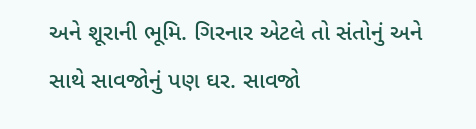અને શૂરાની ભૂમિ. ગિરનાર એટલે તો સંતોનું અને સાથે સાવજોનું પણ ઘર. સાવજો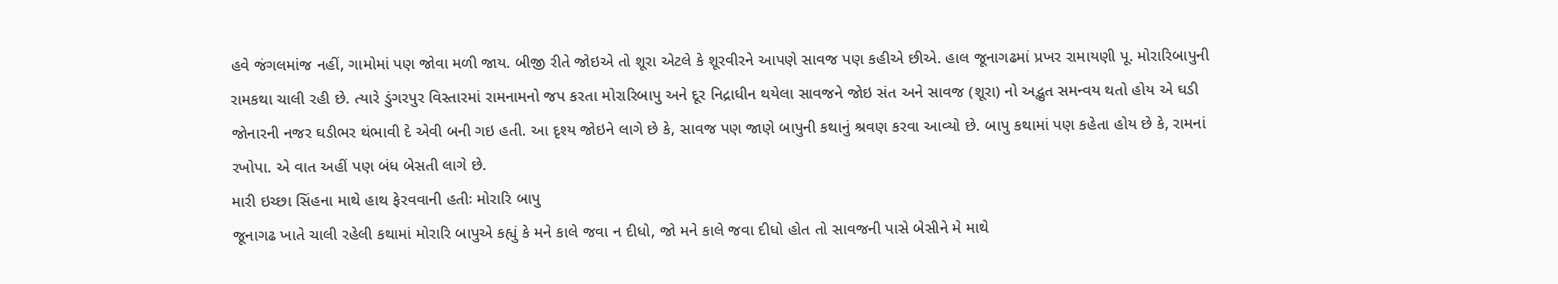હવે જંગલમાંજ નહીં, ગામોમાં પણ જોવા મળી જાય. બીજી રીતે જોઇએ તો શૂરા એટલે કે શૂરવીરને આપણે સાવજ પણ કહીએ છીએ. હાલ જૂનાગઢમાં પ્રખર રામાયણી પૂ. મોરારિબાપુની રામકથા ચાલી રહી છે. ત્યારે ડુંગરપુર વિસ્તારમાં રામનામનો જપ કરતા મોરારિબાપુ અને દૂર નિદ્રાધીન થયેલા સાવજને જોઇ સંત અને સાવજ (શૂરા) નો અદ્ભુત સમન્વય થતો હોય એ ઘડી જોનારની નજર ઘડીભર થંભાવી દે એવી બની ગઇ હતી. આ દૃશ્ય જોઇને લાગે છે કે, સાવજ પણ જાણે બાપુની કથાનું શ્રવણ કરવા આવ્યો છે. બાપુ કથામાં પણ કહેતા હોય છે કે, રામનાં રખોપા. એ વાત અહીં પણ બંધ બેસતી લાગે છે.
મારી ઇચ્છા સિંહના માથે હાથ ફેરવવાની હતીઃ મોરારિ બાપુ
જૂનાગઢ ખાતે ચાલી રહેલી કથામાં મોરારિ બાપુએ કહ્યું કે મને કાલે જવા ન દીધો, જો મને કાલે જવા દીધો હોત તો સાવજની પાસે બેસીને મે માથે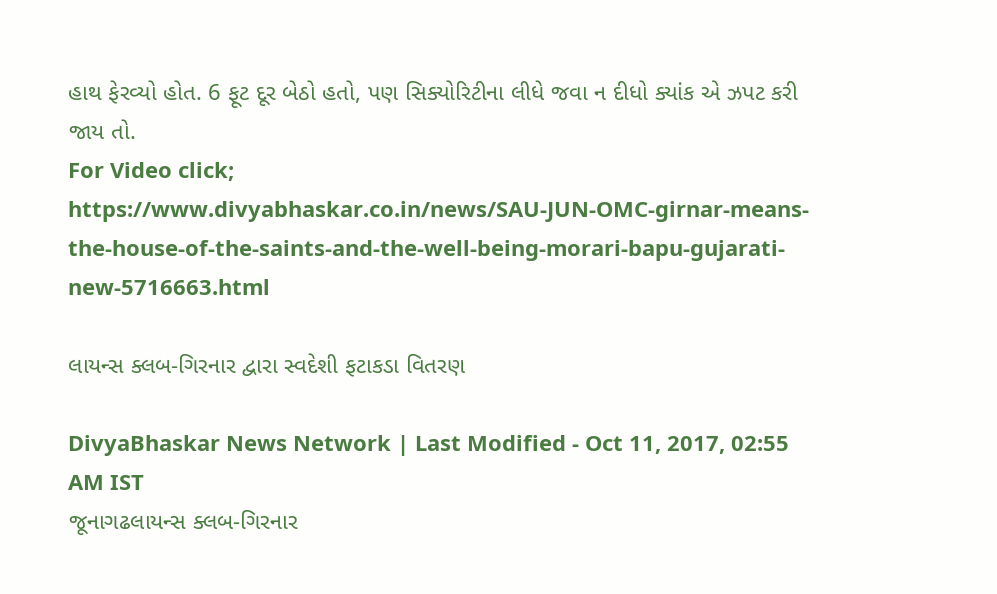હાથ ફેરવ્યો હોત. 6 ફૂટ દૂર બેઠો હતો, પણ સિક્યોરિટીના લીધે જવા ન દીધો ક્યાંક એ ઝપટ કરી જાય તો.
For Video click;
https://www.divyabhaskar.co.in/news/SAU-JUN-OMC-girnar-means-the-house-of-the-saints-and-the-well-being-morari-bapu-gujarati-new-5716663.html

લાયન્સ ક્લબ-ગિરનાર દ્વારા સ્વદેશી ફટાકડા વિતરણ

DivyaBhaskar News Network | Last Modified - Oct 11, 2017, 02:55 AM IST
જૂનાગઢલાયન્સ ક્લબ-ગિરનાર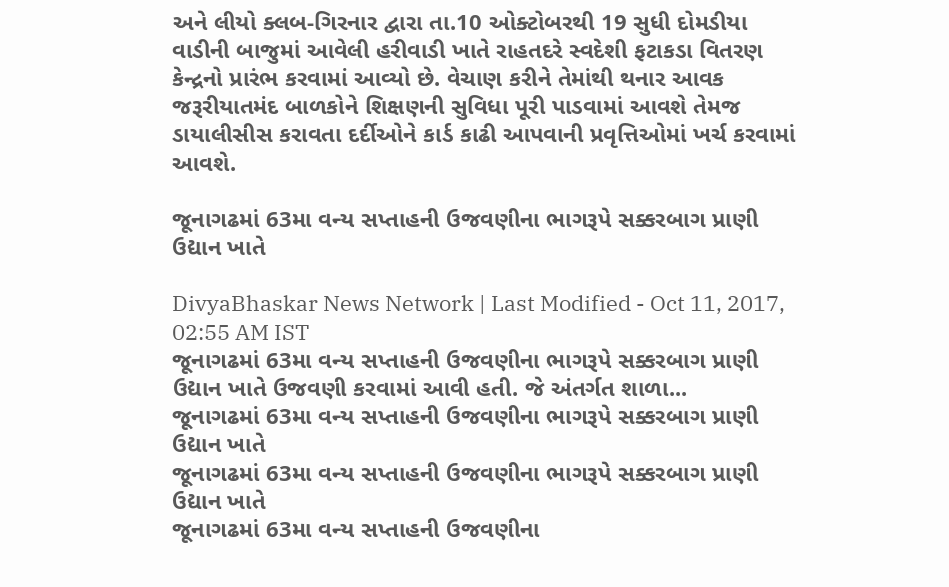અને લીયો ક્લબ-ગિરનાર દ્વારા તા.10 ઓક્ટોબરથી 19 સુધી દોમડીયા વાડીની બાજુમાં આવેલી હરીવાડી ખાતે રાહતદરે સ્વદેશી ફટાકડા વિતરણ કેન્દ્રનો પ્રારંભ કરવામાં આવ્યો છે. વેચાણ કરીને તેમાંથી થનાર આવક જરૂરીયાતમંદ બાળકોને શિક્ષણની સુવિધા પૂરી પાડવામાં આવશે તેમજ ડાયાલીસીસ કરાવતા દર્દીઓને કાર્ડ કાઢી આપવાની પ્રવૃત્તિઓમાં ખર્ચ કરવામાં આવશે.

જૂનાગઢમાં 63મા વન્ય સપ્તાહની ઉજવણીના ભાગરૂપે સક્કરબાગ પ્રાણી ઉદ્યાન ખાતે

DivyaBhaskar News Network | Last Modified - Oct 11, 2017, 02:55 AM IST
જૂનાગઢમાં 63મા વન્ય સપ્તાહની ઉજવણીના ભાગરૂપે સક્કરબાગ પ્રાણી ઉદ્યાન ખાતે ઉજવણી કરવામાં આવી હતી. જે અંતર્ગત શાળા...
જૂનાગઢમાં 63મા વન્ય સપ્તાહની ઉજવણીના ભાગરૂપે સક્કરબાગ પ્રાણી ઉદ્યાન ખાતે
જૂનાગઢમાં 63મા વન્ય સપ્તાહની ઉજવણીના ભાગરૂપે સક્કરબાગ પ્રાણી ઉદ્યાન ખાતે
જૂનાગઢમાં 63મા વન્ય સપ્તાહની ઉજવણીના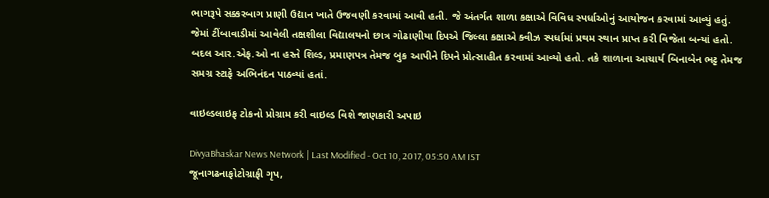ભાગરૂપે સક્કરબાગ પ્રાણી ઉદ્યાન ખાતે ઉજવણી કરવામાં આવી હતી. જે અંતર્ગત શાળા કક્ષાએ વિવિધ સ્પર્ધાઓનું આયોજન કરવામાં આવ્યું હતું. જેમાં ટીંબાવાડીમાં આવેલી તક્ષશીલા વિદ્યાલયનો છાત્ર ગોઢાણીયા દિપએ જિલ્લા કક્ષાએ ક્વીઝ સ્પર્ધામાં પ્રથમ સ્થાન પ્રાપ્ત કરી વિજેતા બન્યાં હતો. બદલ આર.એફ.ઓ ના હસ્તે શિલ્ડ, પ્રમાણપત્ર તેમજ બુક આપીને દિપને પ્રોત્સાહીત કરવામાં આવ્યો હતો. તકે શાળાના આચાર્ય બિનાબેન ભટ્ટ તેમજ સમગ્ર સ્ટાફે અભિનંદન પાઠવ્યાં હતાં.

વાઇલ્ડલાઇફ ટોકનો પ્રોગ્રામ કરી વાઇલ્ડ વિશે જાણકારી અપાઇ

DivyaBhaskar News Network | Last Modified - Oct 10, 2017, 05:50 AM IST
જૂનાગઢનાફોટોગ્રાફી ગૃપ,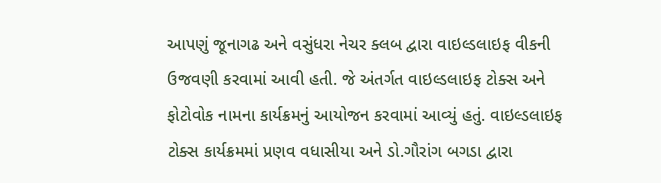આપણું જૂનાગઢ અને વસુંધરા નેચર ક્લબ દ્વારા વાઇલ્ડલાઇફ વીકની ઉજવણી કરવામાં આવી હતી. જે અંતર્ગત વાઇલ્ડલાઇફ ટોક્સ અને ફોટોવોક નામના કાર્યક્રમનું આયોજન કરવામાં આવ્યું હતું. વાઇલ્ડલાઇફ ટોક્સ કાર્યક્રમમાં પ્રણવ વધાસીયા અને ડો.ગૌરાંગ બગડા દ્વારા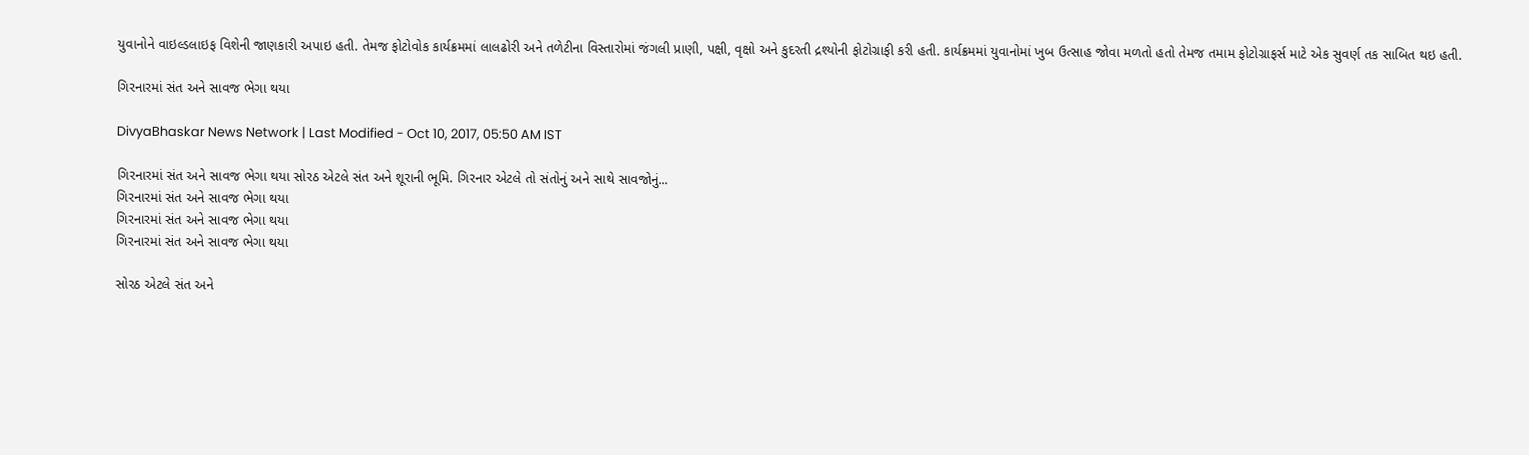યુવાનોને વાઇલ્ડલાઇફ વિશેની જાણકારી અપાઇ હતી. તેમજ ફોટોવોક કાર્યક્રમમાં લાલઢોરી અને તળેટીના વિસ્તારોમાં જંગલી પ્રાણી, પક્ષી, વૃક્ષો અને કુદરતી દ્રશ્યોની ફોટોગ્રાફી કરી હતી. કાર્યક્રમમાં યુવાનોમાં ખુબ ઉત્સાહ જોવા મળતો હતો તેમજ તમામ ફોટોગ્રાફર્સ માટે એક સુવર્ણ તક સાબિત થઇ હતી.

ગિરનારમાં સંત અને સાવજ ભેગા થયા

DivyaBhaskar News Network | Last Modified - Oct 10, 2017, 05:50 AM IST

ગિરનારમાં સંત અને સાવજ ભેગા થયા સોરઠ એટલે સંત અને શૂરાની ભૂમિ. ગિરનાર એટલે તો સંતોનું અને સાથે સાવજોનું...
ગિરનારમાં સંત અને સાવજ ભેગા થયા
ગિરનારમાં સંત અને સાવજ ભેગા થયા
ગિરનારમાં સંત અને સાવજ ભેગા થયા

સોરઠ એટલે સંત અને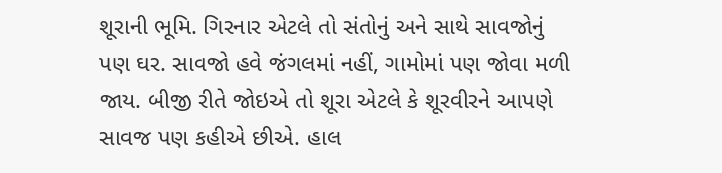શૂરાની ભૂમિ. ગિરનાર એટલે તો સંતોનું અને સાથે સાવજોનું પણ ઘર. સાવજો હવે જંગલમાં નહીં, ગામોમાં પણ જોવા મળી જાય. બીજી રીતે જોઇએ તો શૂરા એટલે કે શૂરવીરને આપણે સાવજ પણ કહીએ છીએ. હાલ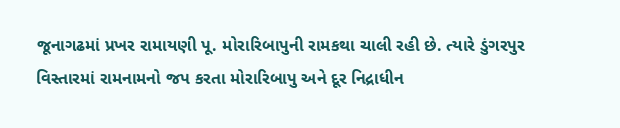જૂનાગઢમાં પ્રખર રામાયણી પૂ. મોરારિબાપુની રામકથા ચાલી રહી છે. ત્યારે ડુંગરપુર વિસ્તારમાં રામનામનો જપ કરતા મોરારિબાપુ અને દૂર નિદ્રાધીન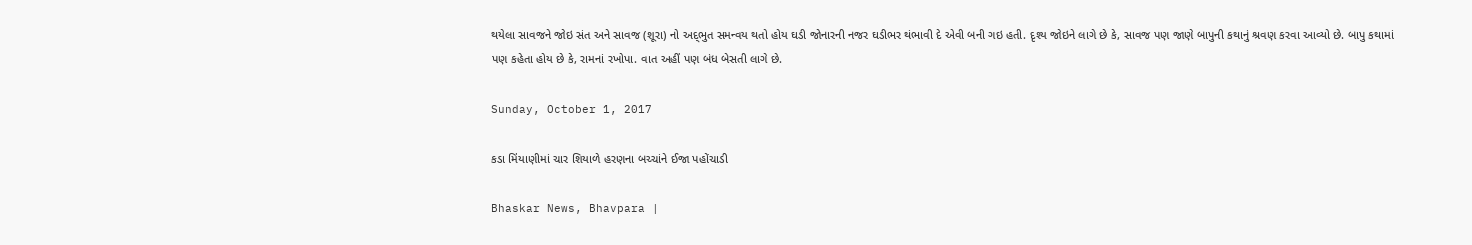થયેલા સાવજને જોઇ સંત અને સાવજ (શૂરા) નો અદ‌્ભુત સમન્વય થતો હોય ઘડી જોનારની નજર ઘડીભર થંભાવી દે એવી બની ગઇ હતી. દૃશ્ય જોઇને લાગે છે કે, સાવજ પણ જાણે બાપુની કથાનું શ્રવણ કરવા આવ્યો છે. બાપુ કથામાં પણ કહેતા હોય છે કે, રામનાં રખોપા. વાત અહીં પણ બંધ બેસતી લાગે છે.

Sunday, October 1, 2017

કડા મિંયાણીમાં ચાર શિયાળે હરણના બચ્ચાંને ઈજા પહોંચાડી

Bhaskar News, Bhavpara |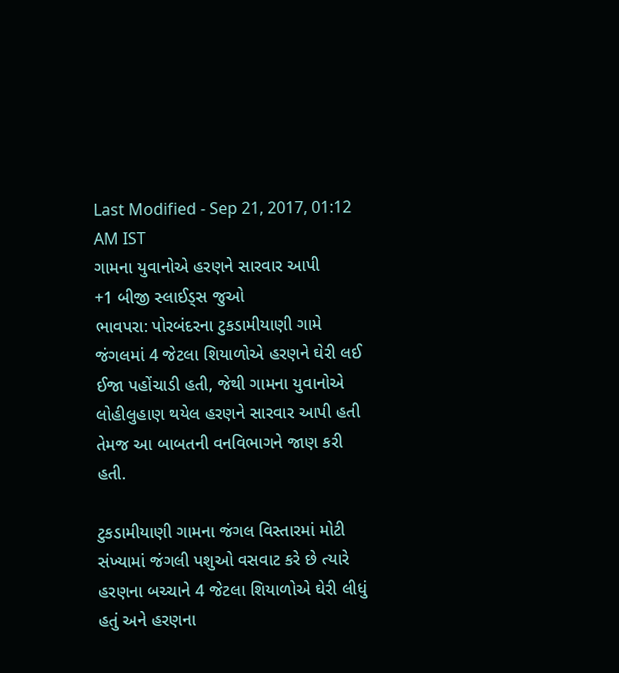Last Modified - Sep 21, 2017, 01:12 AM IST
ગામના યુવાનોએ હરણને સારવાર આપી
+1 બીજી સ્લાઈડ્સ જુઓ
ભાવપરા: પોરબંદરના ટુકડામીયાણી ગામે જંગલમાં 4 જેટલા શિયાળોએ હરણને ઘેરી લઈ ઈજા પહોંચાડી હતી, જેથી ગામના યુવાનોએ લોહીલુહાણ થયેલ હરણને સારવાર આપી હતી તેમજ આ બાબતની વનવિભાગને જાણ કરી હતી.

ટુકડામીયાણી ગામના જંગલ વિસ્તારમાં મોટી સંખ્યામાં જંગલી પશુઓ વસવાટ કરે છે ત્યારે હરણના બચ્ચાને 4 જેટલા શિયાળોએ ઘેરી લીધું હતું અને હરણના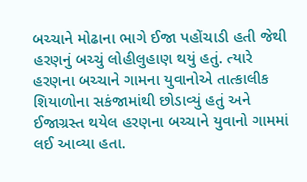બચ્ચાને મોઢાના ભાગે ઈજા પહોંચાડી હતી જેથી હરણનું બચ્ચું લોહીલુહાણ થયું હતું. ત્યારે હરણના બચ્ચાને ગામના યુવાનોએ તાત્કાલીક શિયાળોના સકંજામાંથી છોડાવ્યું હતું અને ઈજાગ્રસ્ત થયેલ હરણના બચ્ચાને યુવાનો ગામમાં લઈ આવ્યા હતા.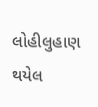લોહીલુહાણ થયેલ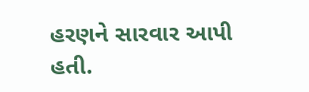હરણને સારવાર આપી હતી.